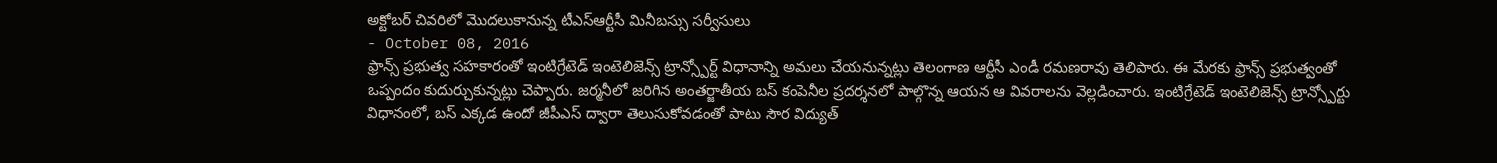అక్టోబర్ చివరిలో మొదలుకానున్న టీఎస్ఆర్టీసీ మినీబస్సు సర్వీసులు
- October 08, 2016
ఫ్రాన్స్ ప్రభుత్వ సహకారంతో ఇంటిగ్రేటెడ్ ఇంటెలిజెన్స్ ట్రాన్స్పోర్ట్ విధానాన్ని అమలు చేయనున్నట్లు తెలంగాణ ఆర్టీసీ ఎండీ రమణరావు తెలిపారు. ఈ మేరకు ఫ్రాన్స్ ప్రభుత్వంతో ఒప్పందం కుదుర్చుకున్నట్లు చెప్పారు. జర్మనీలో జరిగిన అంతర్జాతీయ బస్ కంపెనీల ప్రదర్శనలో పాల్గొన్న ఆయన ఆ వివరాలను వెల్లడించారు. ఇంటిగ్రేటెడ్ ఇంటెలిజెన్స్ ట్రాన్స్పోర్టు విధానంలో, బస్ ఎక్కడ ఉందో జీపీఎస్ ద్వారా తెలుసుకోవడంతో పాటు సౌర విద్యుత్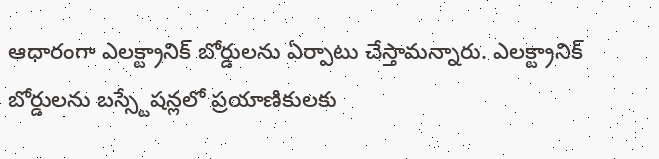ఆధారంగా ఎలక్ట్రానిక్ బోర్డులను ఏర్పాటు చేస్తామన్నారు. ఎలక్ట్రానిక్ బోర్డులను బస్స్టేషన్లలో ప్రయాణికులకు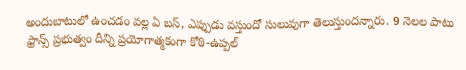అందుబాటులో ఉంచడం వల్ల ఏ బస్, ఎప్పుడు వస్తుందో సులువుగా తెలుస్తుందన్నారు. 9 నెలల పాటు ఫ్రాన్స్ ప్రభుత్వం దీన్ని ప్రయోగాత్మకంగా కోఠి-ఉప్పల్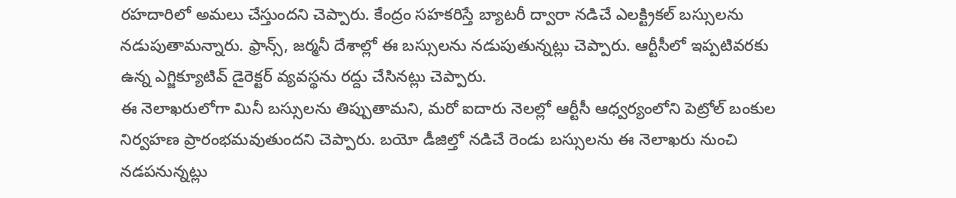రహదారిలో అమలు చేస్తుందని చెప్పారు. కేంద్రం సహకరిస్తే బ్యాటరీ ద్వారా నడిచే ఎలక్ట్రికల్ బస్సులను నడుపుతామన్నారు. ఫ్రాన్స్, జర్మనీ దేశాల్లో ఈ బస్సులను నడుపుతున్నట్లు చెప్పారు. ఆర్టీసీలో ఇప్పటివరకు ఉన్న ఎగ్జిక్యూటివ్ డైరెక్టర్ వ్యవస్థను రద్దు చేసినట్లు చెప్పారు.
ఈ నెలాఖరులోగా మినీ బస్సులను తిప్పుతామని, మరో ఐదారు నెలల్లో ఆర్టీసీ ఆధ్వర్యంలోని పెట్రోల్ బంకుల నిర్వహణ ప్రారంభమవుతుందని చెప్పారు. బయో డీజిల్తో నడిచే రెండు బస్సులను ఈ నెలాఖరు నుంచి నడపనున్నట్లు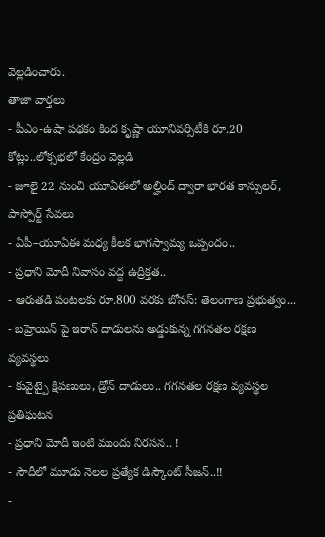వెల్లడించారు.
తాజా వార్తలు
- పీఎం-ఉషా పథకం కింద కృష్ణా యూనివర్సిటీకి రూ.20 కోట్లు..లోక్సభలో కేంద్రం వెల్లడి
- జూలై 22 నుంచి యూఏఈలో అల్హింద్ ద్వారా భారత కాన్సులర్, పాస్పోర్ట్ సేవలు
- ఏపీ–యూఏఈ మధ్య కీలక భాగస్వామ్య ఒప్పందం..
- ప్రధాని మోదీ నివాసం వద్ద ఉద్రిక్తత..
- ఆరుతడి పంటలకు రూ.800 వరకు బోనస్: తెలంగాణ ప్రభుత్వం...
- బహ్రెయిన్ పై ఇరాన్ దాడులను అడ్డుకున్న గగనతల రక్షణ వ్యవస్థలు
- కువైట్పై క్షిపణులు, డ్రోన్ దాడులు.. గగనతల రక్షణ వ్యవస్థల ప్రతిఘటన
- ప్రధాని మోదీ ఇంటి ముందు నిరసన.. !
- సౌదీలో మూడు నెలల ప్రత్యేక డిస్కౌంట్ సీజన్..!!
-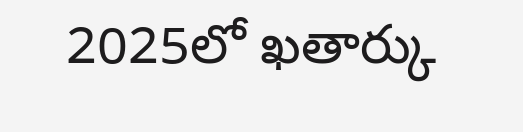2025లో ఖతార్కు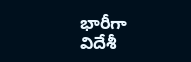భారీగా విదేశీ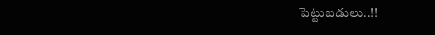పెట్టుబడులు..!!